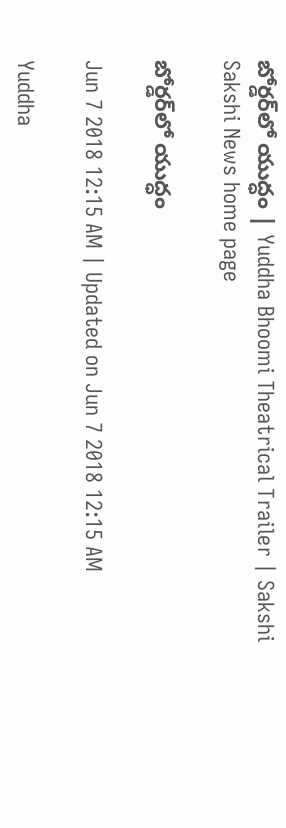బోర్డర్‌లో యుద్ధం | Yuddha Bhoomi Theatrical Trailer | Sakshi
Sakshi News home page

బోర్డర్‌లో యుద్ధం

Jun 7 2018 12:15 AM | Updated on Jun 7 2018 12:15 AM

Yuddha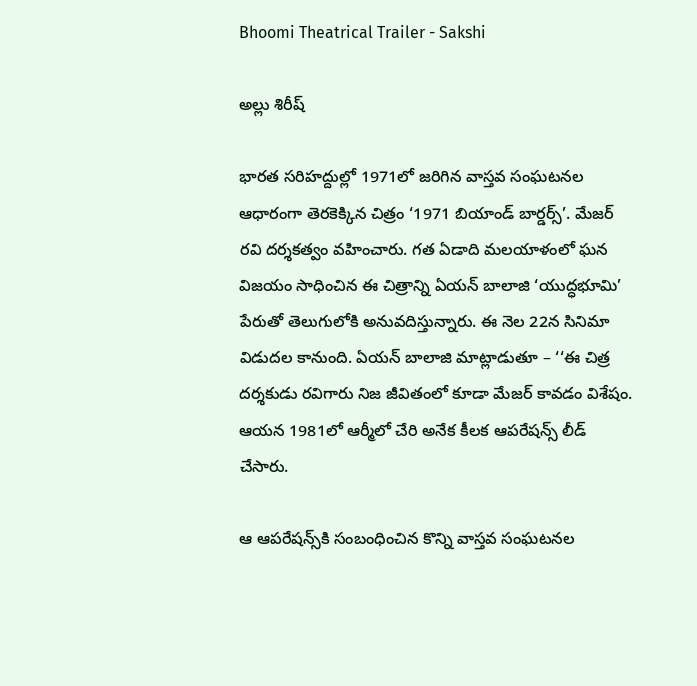Bhoomi Theatrical Trailer - Sakshi

అల్లు శిరీష్‌

భారత సరిహద్దుల్లో 1971లో జరిగిన వాస్తవ సంఘటనల ఆధారంగా తెరకెక్కిన చిత్రం ‘1971 బియాండ్‌ బార్డర్స్‌’. మేజర్‌ రవి దర్శకత్వం వహించారు. గత ఏడాది మలయాళంలో ఘన విజయం సాధించిన ఈ చిత్రాన్ని ఏయన్‌ బాలాజి ‘యుద్ధభూమి’ పేరుతో తెలుగులోకి అనువదిస్తున్నారు. ఈ నెల 22న సినిమా విడుదల కానుంది. ఏయన్‌ బాలాజి మాట్లాడుతూ – ‘‘ఈ చిత్ర దర్శకుడు రవిగారు నిజ జీవితంలో కూడా మేజర్‌ కావడం విశేషం. ఆయన 1981లో ఆర్మీలో చేరి అనేక కీలక ఆపరేషన్స్‌ లీడ్‌ చేసారు.

ఆ ఆపరేషన్స్‌కి సంబంధించిన కొన్ని వాస్తవ సంఘటనల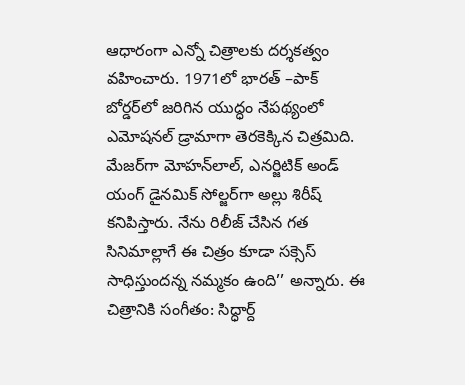ఆధారంగా ఎన్నో చిత్రాలకు దర్శకత్వం వహించారు. 1971లో భారత్‌ –పాక్‌ బోర్డర్‌లో జరిగిన యుద్ధం నేపథ్యంలో ఎమోషనల్‌ డ్రామాగా తెరకెక్కిన చిత్రమిది. మేజర్‌గా మోహన్‌లాల్, ఎనర్జిటిక్‌ అండ్‌ యంగ్‌ డైనమిక్‌ సోల్జర్‌గా అల్లు శిరీష్‌ కనిపిస్తారు. నేను రిలీజ్‌ చేసిన గత సినిమాల్లాగే ఈ చిత్రం కూడా సక్సెస్‌  సాధిస్తుందన్న నమ్మకం ఉంది’’ అన్నారు. ఈ చిత్రానికి సంగీతం: సిద్ధార్ద్‌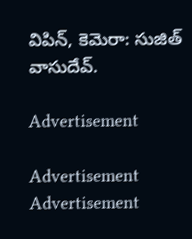విపిన్, కెమెరా: సుజిత్‌ వాసుదేవ్‌.

Advertisement

Advertisement
Advertisement